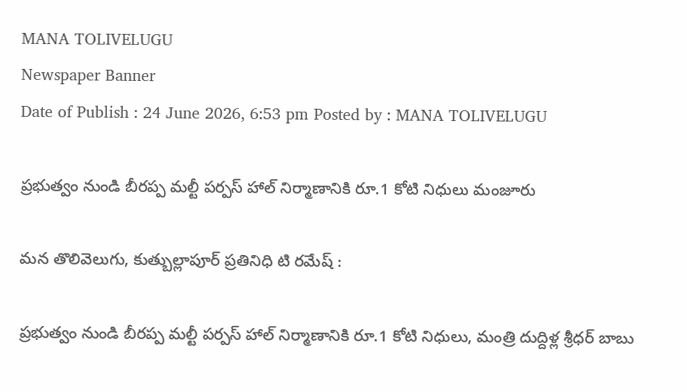MANA TOLIVELUGU
Newspaper Banner
Date of Publish : 24 June 2026, 6:53 pm Posted by : MANA TOLIVELUGU

ప్రభుత్వం నుండి బీరప్ప మల్టీ పర్పస్ హాల్ నిర్మాణానికి రూ.1 కోటి నిధులు మంజూరు

మన తొలివెలుగు, కుత్బుల్లాపూర్ ప్రతినిధి టి రమేష్ :

ప్రభుత్వం నుండి బీరప్ప మల్టీ పర్పస్ హాల్ నిర్మాణానికి రూ.1 కోటి నిధులు, మంత్రి దుద్దిళ్ల శ్రీధర్ బాబు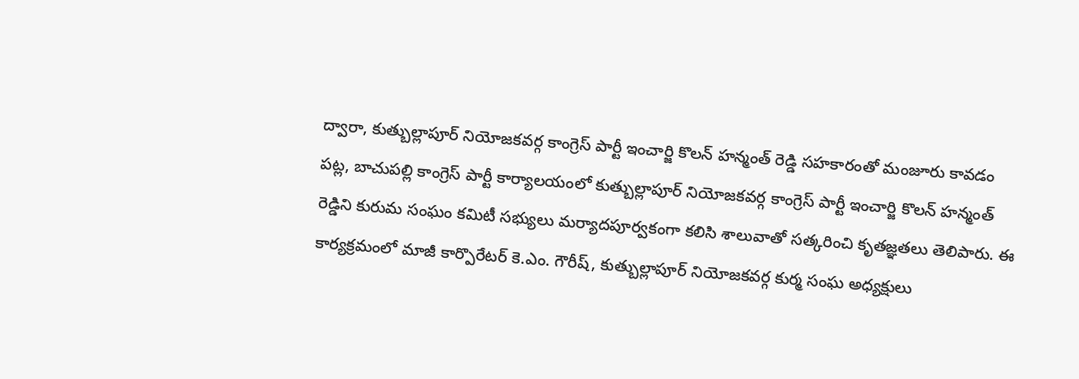ద్వారా, కుత్బుల్లాపూర్ నియోజకవర్గ కాంగ్రెస్ పార్టీ ఇంచార్జి కొలన్ హన్మంత్ రెడ్డి సహకారంతో మంజూరు కావడం పట్ల, బాచుపల్లి కాంగ్రెస్ పార్టీ కార్యాలయంలో కుత్బుల్లాపూర్ నియోజకవర్గ కాంగ్రెస్ పార్టీ ఇంచార్జి కొలన్ హన్మంత్ రెడ్డిని కురుమ సంఘం కమిటీ సభ్యులు మర్యాదపూర్వకంగా కలిసి శాలువాతో సత్కరించి కృతజ్ఞతలు తెలిపారు. ఈ కార్యక్రమంలో మాజీ కార్పొరేటర్ కె.ఎం. గౌరీష్, కుత్బుల్లాపూర్ నియోజకవర్గ కుర్మ సంఘ అధ్యక్షులు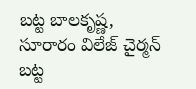బట్ట బాలకృష్ణ, సూరారం విలేజ్ చైర్మన్ బట్ట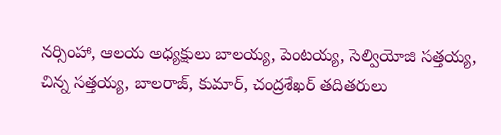నర్సింహా, ఆలయ అధ్యక్షులు బాలయ్య, పెంటయ్య, సెల్వియోజి సత్తయ్య, చిన్న సత్తయ్య, బాలరాజ్, కుమార్, చంద్రశేఖర్ తదితరులు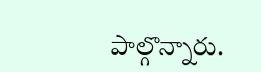పాల్గొన్నారు.